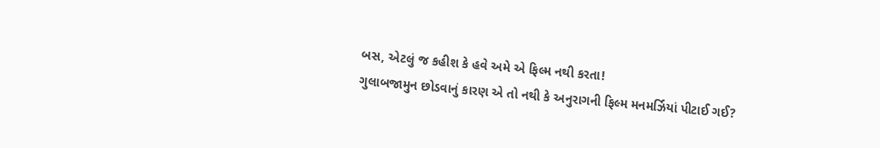બસ, એટલું જ કહીશ કે હવે અમે એ ફિલ્મ નથી કરતા!
ગુલાબજામુન છોડવાનું કારણ એ તો નથી કે અનુરાગની ફિલ્મ મનમર્ઝિયાં પીટાઈ ગઈ?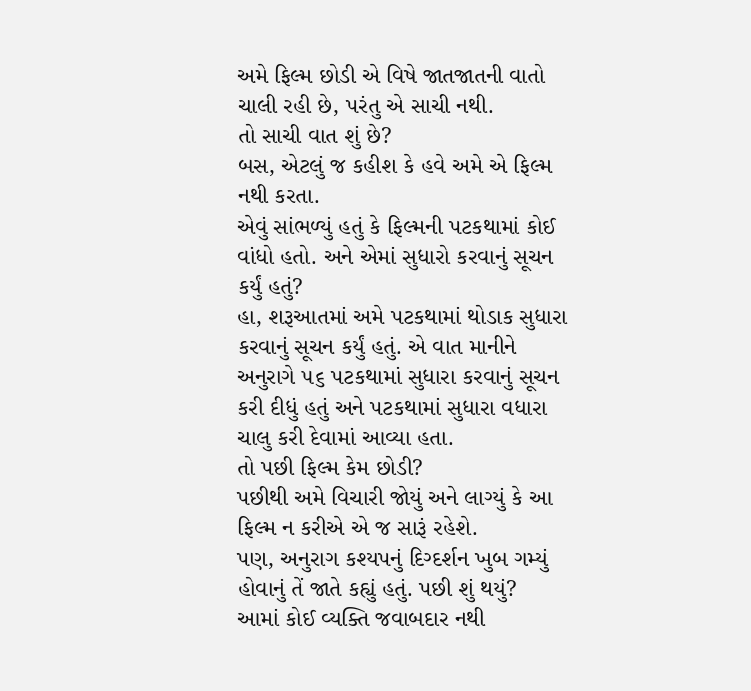અમે ફિલ્મ છોડી એ વિષે જાતજાતની વાતો ચાલી રહી છે, પરંતુ એ સાચી નથી.
તો સાચી વાત શું છે?
બસ, એટલું જ કહીશ કે હવે અમે એ ફિલ્મ નથી કરતા.
એવું સાંભળ્યું હતું કે ફિલ્મની પટકથામાં કોઈ વાંધો હતો. અને એમાં સુધારો કરવાનું સૂચન કર્યું હતું?
હા, શરૂઆતમાં અમે પટકથામાં થોડાક સુધારા કરવાનું સૂચન કર્યું હતું. એ વાત માનીને અનુરાગે ૫૬ પટકથામાં સુધારા કરવાનું સૂચન કરી દીધું હતું અને પટકથામાં સુધારા વધારા ચાલુ કરી દેવામાં આવ્યા હતા.
તો પછી ફિલ્મ કેમ છોડી?
પછીથી અમે વિચારી જોયું અને લાગ્યું કે આ ફિલ્મ ન કરીએ એ જ સારૂં રહેશે.
પણ, અનુરાગ કશ્યપનું દિગ્દર્શન ખુબ ગમ્યું હોવાનું તેં જાતે કહ્યું હતું. પછી શું થયું?
આમાં કોઈ વ્યક્તિ જવાબદાર નથી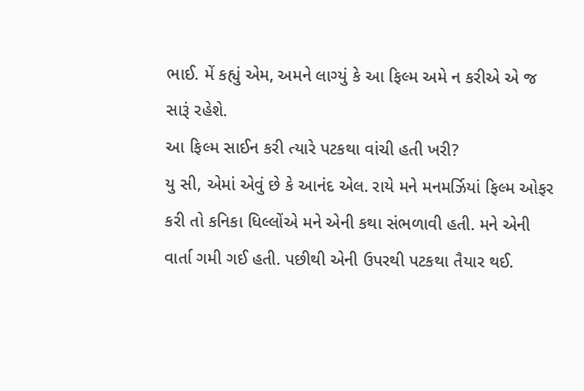ભાઈ. મેં કહ્યું એમ, અમને લાગ્યું કે આ ફિલ્મ અમે ન કરીએ એ જ સારૂં રહેશે.
આ ફિલ્મ સાઈન કરી ત્યારે પટકથા વાંચી હતી ખરી?
યુ સી, એમાં એવું છે કે આનંદ એલ. રાયે મને મનમર્ઝિયાં ફિલ્મ ઓફર કરી તો કનિકા ધિલ્લોંએ મને એની કથા સંભળાવી હતી. મને એની વાર્તા ગમી ગઈ હતી. પછીથી એની ઉપરથી પટકથા તૈયાર થઈ.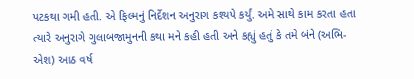પટકથા ગમી હતી. એ ફિલ્મનું નિર્દેશન અનુરાગ કશ્યપે કર્યું. અમે સાથે કામ કરતા હતા ત્યારે અનુરાગે ગુલાબજામુનની કથા મને કહી હતી અને કહ્યું હતું કે તમે બંને (અભિ-એશ) આઠ વર્ષ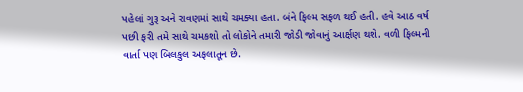પહેલાં ગુરૂ અને રાવણમાં સાથે ચમક્યા હતા. બંને ફિલ્મ સફળ થઈ હતી. હવે આઠ વર્ષ પછી ફરી તમે સાથે ચમકશો તો લોકોને તમારી જોડી જોવાનું આર્ક્ષણ થશે. વળી ફિલ્મની વાર્તા પણ બિલકુલ અફલાતૂન છે.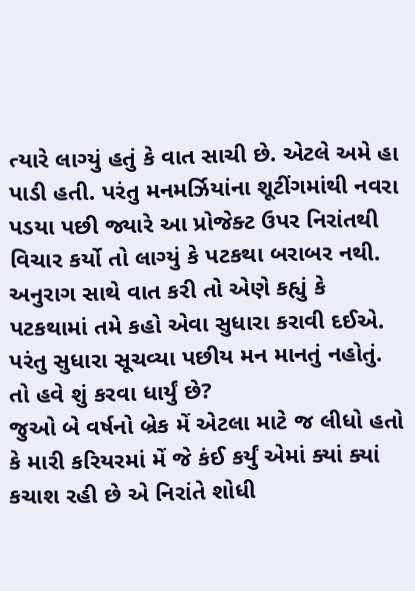ત્યારે લાગ્યું હતું કે વાત સાચી છે. એટલે અમે હા પાડી હતી. પરંતુ મનમર્ઝિયાંના શૂટીંગમાંથી નવરા પડયા પછી જ્યારે આ પ્રોજેક્ટ ઉપર નિરાંતથી વિચાર કર્યો તો લાગ્યું કે પટકથા બરાબર નથી. અનુરાગ સાથે વાત કરી તો એણે કહ્યું કે પટકથામાં તમે કહો એવા સુધારા કરાવી દઈએ. પરંતુ સુધારા સૂચવ્યા પછીય મન માનતું નહોતું.
તો હવે શું કરવા ધાર્યું છે?
જુઓ બે વર્ષનો બ્રેક મેં એટલા માટે જ લીધો હતો કે મારી કરિયરમાં મેં જે કંઈ કર્યું એમાં ક્યાં ક્યાં કચાશ રહી છે એ નિરાંતે શોધી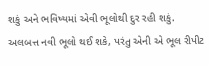શકું અને ભવિષ્યમાં એવી ભૂલોથી દુર રહી શકું. અલબત્ત નવી ભૂલો થઈ શકે, પરંતુ એની એ ભૂલ રીપીટ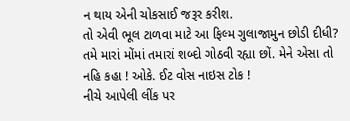ન થાય એની ચોકસાઈ જરૂર કરીશ.
તો એવી ભૂલ ટાળવા માટે આ ફિલ્મ ગુલાજામુન છોડી દીધી?
તમે મારાં મોંમાં તમારાં શબ્દો ગોઠવી રહ્યા છોં. મેને એસા તો નહિ કહા ! ઓકે. ઈટ વોસ નાઇસ ટોક !
નીચે આપેલી લીંક પર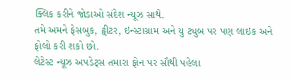ક્લિક કરીને જોડાઓ સંદેશ ન્યૂઝ સાથે.
તમે અમને ફેસબુક, ટ્વીટર, ઇન્સ્ટાગ્રામ અને યુ ટ્યુબ પર પણ લાઇક અને ફોલો કરી શકો છો.
લેટેસ્ટ ન્યૂઝ અપડેટ્સ તમારા ફોન પર સૌથી પહેલા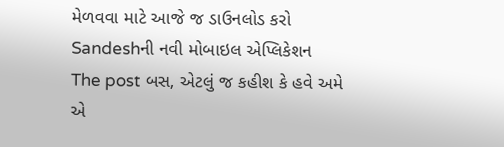મેળવવા માટે આજે જ ડાઉનલોડ કરો Sandeshની નવી મોબાઇલ એપ્લિકેશન
The post બસ, એટલું જ કહીશ કે હવે અમે એ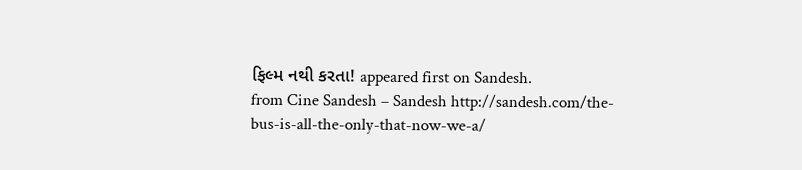ફિલ્મ નથી કરતા! appeared first on Sandesh.
from Cine Sandesh – Sandesh http://sandesh.com/the-bus-is-all-the-only-that-now-we-a/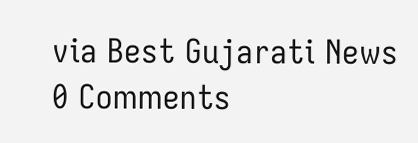via Best Gujarati News
0 Comments